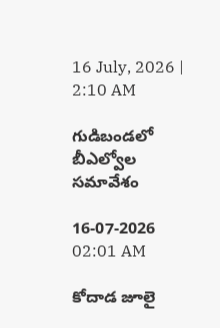16 July, 2026 | 2:10 AM

గుడిబండలో బీఎల్వోల సమావేశం

16-07-2026 02:01 AM

కోదాడ జూలై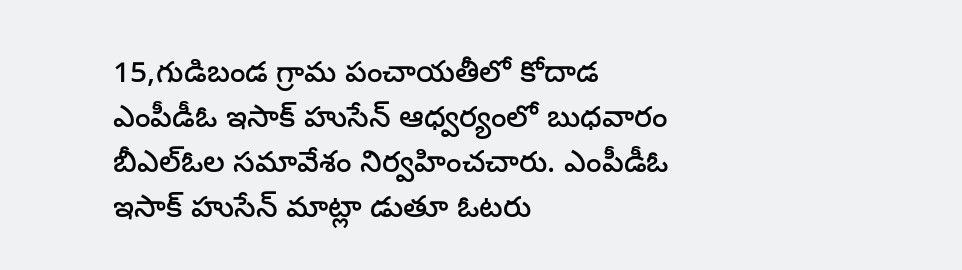15,గుడిబండ గ్రామ పంచాయతీలో కోదాడ ఎంపీడీఓ ఇసాక్ హుసేన్ ఆధ్వర్యంలో బుధవారం బీఎల్‌ఓల సమావేశం నిర్వహించచారు. ఎంపీడీఓ ఇసాక్ హుసేన్ మాట్లా డుతూ ఓటరు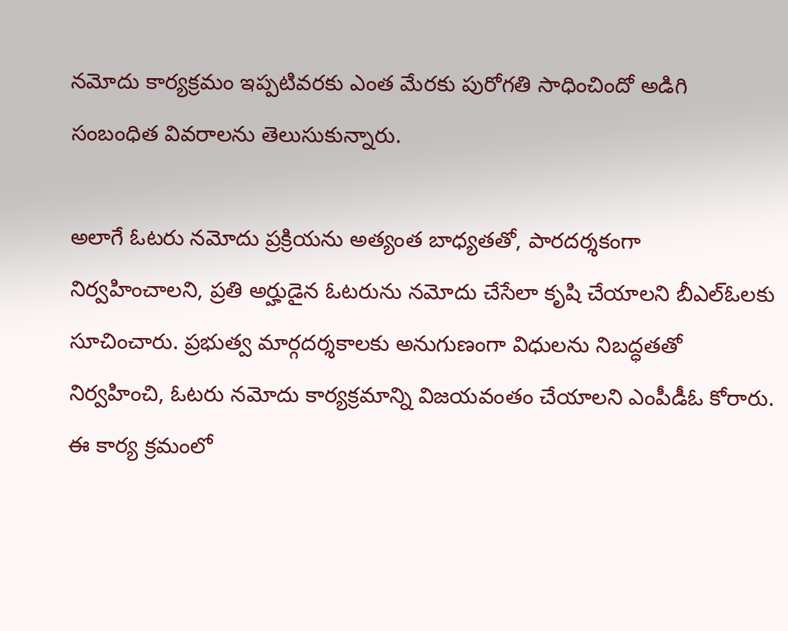నమోదు కార్యక్రమం ఇప్పటివరకు ఎంత మేరకు పురోగతి సాధించిందో అడిగి సంబంధిత వివరాలను తెలుసుకున్నారు.

అలాగే ఓటరు నమోదు ప్రక్రియను అత్యంత బాధ్యతతో, పారదర్శకంగా నిర్వహించాలని, ప్రతి అర్హుడైన ఓటరును నమోదు చేసేలా కృషి చేయాలని బీఎల్‌ఓలకు సూచించారు. ప్రభుత్వ మార్గదర్శకాలకు అనుగుణంగా విధులను నిబద్ధతతో నిర్వహించి, ఓటరు నమోదు కార్యక్రమాన్ని విజయవంతం చేయాలని ఎంపీడీఓ కోరారు. ఈ కార్య క్రమంలో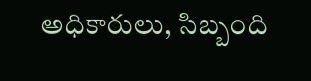అధికారులు, సిబ్బంది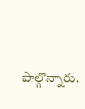పాల్గొన్నారు.